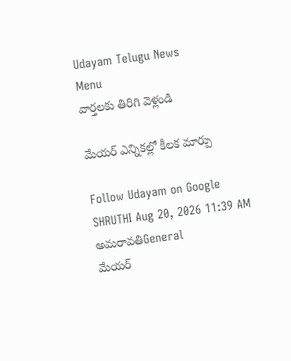Udayam Telugu News
Menu
వార్తలకు తిరిగి వెళ్లండి

మేయర్‌ ఎన్నికల్లో కీలక మార్పు

Follow Udayam on Google
SHRUTHI Aug 20, 2026 11:39 AM అమరావతిGeneral
మేయర్‌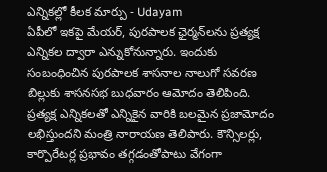ఎన్నికల్లో కీలక మార్పు - Udayam
ఏపీలో ఇకపై మేయర్‌, పురపాలక ఛైర్మన్‌లను ప్రత్యక్ష ఎన్నికల ద్వారా ఎన్నుకోనున్నారు. ఇందుకు సంబంధించిన పురపాలక శాసనాల నాలుగో సవరణ బిల్లుకు శాసనసభ బుధవారం ఆమోదం తెలిపింది. ప్రత్యక్ష ఎన్నికలతో ఎన్నికైన వారికి బలమైన ప్రజామోదం లభిస్తుందని మంత్రి నారాయణ తెలిపారు. కౌన్సిలర్లు, కార్పొరేటర్ల ప్రభావం తగ్గడంతోపాటు వేగంగా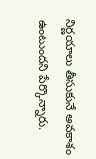నిర్ణయాలు తీసుకునే అవకాశం ఉంటుందని పేర్కొన్నారు.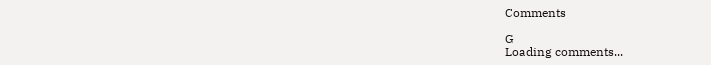Comments

G
Loading comments...